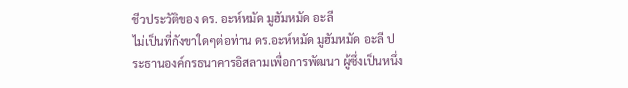ชีวประวัติของ ดร. อะห์หมัด มูฮัมหมัด อะลี
ไม่เป็นที่กังขาใดๆต่อท่าน ดร.อะห์หมัด มูฮัมหมัด อะลี ประธานองค์กรธนาคารอิสลามเพื่อการพัฒนา ผู้ซึ่งเป็นหนึ่ง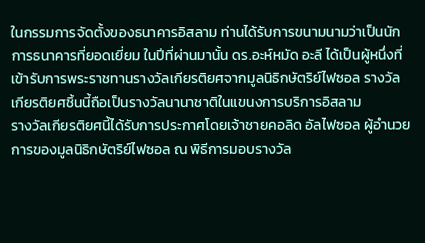ในกรรมการจัดตั้งของธนาคารอิสลาม ท่านได้รับการขนามนามว่าเป็นนักการธนาคารที่ยอดเยี่ยม ในปีที่ผ่านมานั้น ดร.อะห์หมัด อะลี ได้เป็นผู้หนึ่งที่เข้ารับการพระราชทานรางวัลเกียรติยศจากมูลนิธิกษัตริย์ไฟซอล รางวัลเกียรติยศชิ้นนี้ถือเป็นรางวัลนานาชาติในแขนงการบริการอิสลาม
รางวัลเกียรติยศนี้ได้รับการประกาศโดยเจ้าชายคอลิด อัลไฟซอล ผู้อำนวยการของมูลนิธิกษัตริย์ไฟซอล ณ พิธีการมอบรางวัล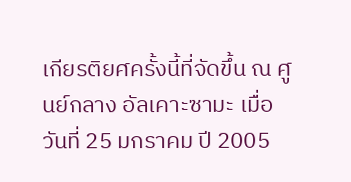เกียรติยศครั้งนี้ที่จัดขึ้น ณ ศูนย์กลาง อัลเคาะซามะ เมื่อวันที่ 25 มกราคม ปี 2005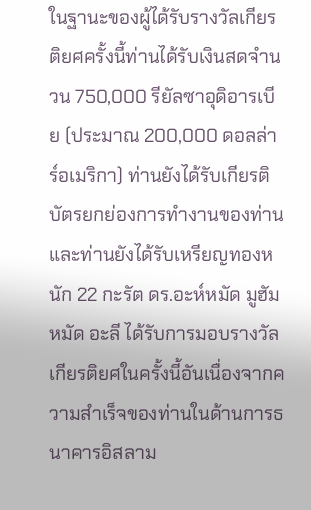ในฐานะของผู้ได้รับรางวัลเกียรติยศครั้งนี้ท่านได้รับเงินสดจำนวน 750,000 รียัลซาอุดิอารเบีย (ประมาณ 200,000 ดอลล่าร์อเมริกา) ท่านยังได้รับเกียรติบัตรยกย่องการทำงานของท่านและท่านยังได้รับเหรียญทองหนัก 22 กะรัต ดร.อะห์หมัด มูฮัมหมัด อะลี ได้รับการมอบรางวัลเกียรติยศในครั้งนี้อันเนื่องจากความสำเร็จของท่านในด้านการธนาคารอิสลาม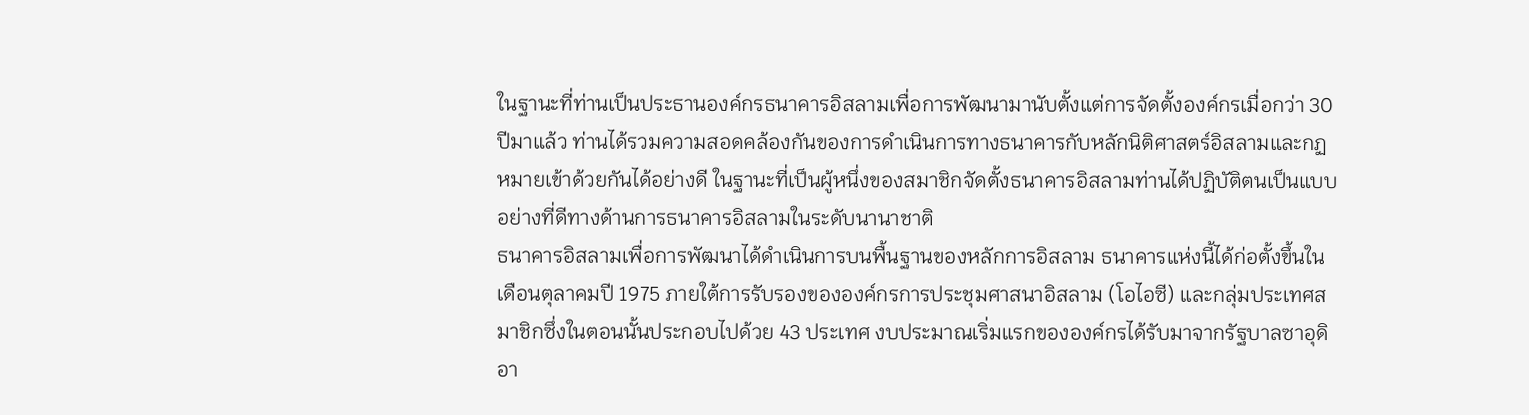ในฐานะที่ท่านเป็นประธานองค์กรธนาคารอิสลามเพื่อการพัฒนามานับตั้งแต่การจัดตั้งองค์กรเมื่อกว่า 30 ปีมาแล้ว ท่านได้รวมความสอดคล้องกันของการดำเนินการทางธนาคารกับหลักนิติศาสตร์อิสลามและกฏหมายเข้าด้วยกันได้อย่างดี ในฐานะที่เป็นผู้หนึ่งของสมาชิกจัดตั้งธนาคารอิสลามท่านได้ปฏิบัติตนเป็นแบบอย่างที่ดีทางด้านการธนาคารอิสลามในระดับนานาชาติ
ธนาคารอิสลามเพื่อการพัฒนาได้ดำเนินการบนพื้นฐานของหลักการอิสลาม ธนาคารแห่งนี้ได้ก่อตั้งขึ้นในเดือนตุลาคมปี 1975 ภายใต้การรับรองขององค์กรการประชุมศาสนาอิสลาม (โอไอซี) และกลุ่มประเทศสมาชิกซึ่งในตอนนั้นประกอบไปด้วย 43 ประเทศ งบประมาณเริ่มแรกขององค์กรได้รับมาจากรัฐบาลซาอุดิอา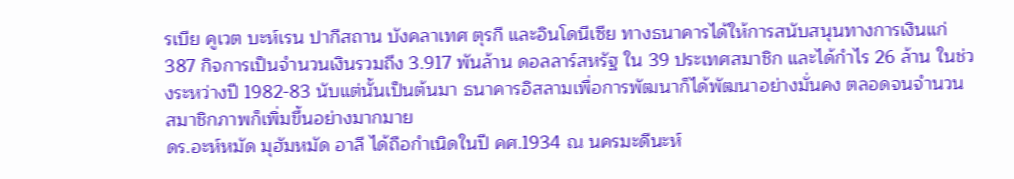รเบีย คูเวต บะห์เรน ปากีสถาน บังคลาเทศ ตุรกี และอินโดนีเซีย ทางธนาคารได้ให้การสนับสนุนทางการเงินแก่ 387 กิจการเป็นจำนวนเงินรวมถึง 3.917 พันล้าน ดอลลาร์สหรัฐ ใน 39 ประเทศสมาชิก และได้กำไร 26 ล้าน ในช่วงระหว่างปี 1982-83 นับแต่นั้นเป็นต้นมา ธนาคารอิสลามเพื่อการพัฒนาก็ได้พัฒนาอย่างมั่นคง ตลอดจนจำนวนสมาชิกภาพก็เพิ่มขึ้นอย่างมากมาย
ดร.อะห์หมัด มุฮัมหมัด อาลี ได้ถือกำเนิดในปี คศ.1934 ณ นครมะดีนะห์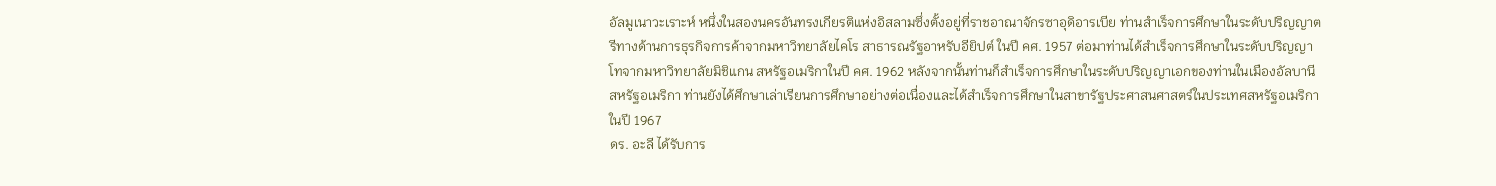อัลมูเนาวะเราะห์ หนึ่งในสองนครอันทรงเกียรติแห่งอิสลามซึ่งตั้งอยู่ที่ราชอาณาจักรซาอุดิอารเบีย ท่านสำเร็จการศึกษาในระดับปริญญาตรีทางด้านการธุรกิจการค้าจากมหาวิทยาลัยไคโร สาธารณรัฐอาหรับอียิปต์ ในปี คศ. 1957 ต่อมาท่านได้สำเร็จการศึกษาในระดับปริญญาโทจากมหาวิทยาลัยมิชิแกน สหรัฐอเมริกาในปี คศ. 1962 หลังจากนั้นท่านก็สำเร็จการศึกษาในระดับปริญญาเอกของท่านในเมืองอัลบานี สหรัฐอเมริกา ท่านยังได้ศึกษาเล่าเรียนการศึกษาอย่างต่อเนื่องและได้สำเร็จการศึกษาในสาขารัฐประศาสนศาสตร์ในประเทศสหรัฐอเมริกาในปี 1967
ดร. อะลี ได้รับการ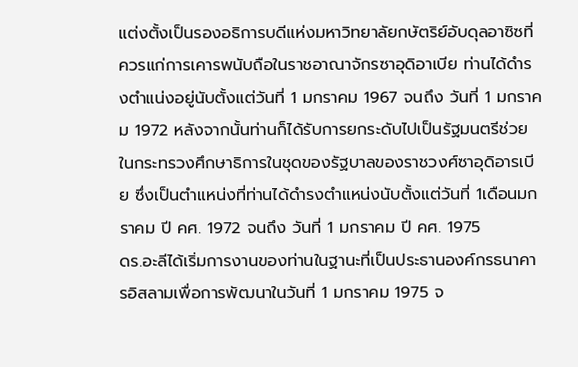แต่งตั้งเป็นรองอธิการบดีแห่งมหาวิทยาลัยกษัตริย์อับดุลอาซิซที่ควรแก่การเคารพนับถือในราชอาณาจักรซาอุดิอาเบีย ท่านได้ดำรงตำแน่งอยู่นับตั้งแต่วันที่ 1 มกราคม 1967 จนถึง วันที่ 1 มกราคม 1972 หลังจากนั้นท่านก็ได้รับการยกระดับไปเป็นรัฐมนตรีช่วยในกระทรวงศึกษาธิการในชุดของรัฐบาลของราชวงศ์ซาอุดิอารเบีย ซึ่งเป็นตำแหน่งที่ท่านได้ดำรงตำแหน่งนับตั้งแต่วันที่ 1เดือนมกราคม ปี คศ. 1972 จนถึง วันที่ 1 มกราคม ปี คศ. 1975
ดร.อะลีได้เริ่มการงานของท่านในฐานะที่เป็นประธานองค์กรธนาคารอิสลามเพื่อการพัฒนาในวันที่ 1 มกราคม 1975 จ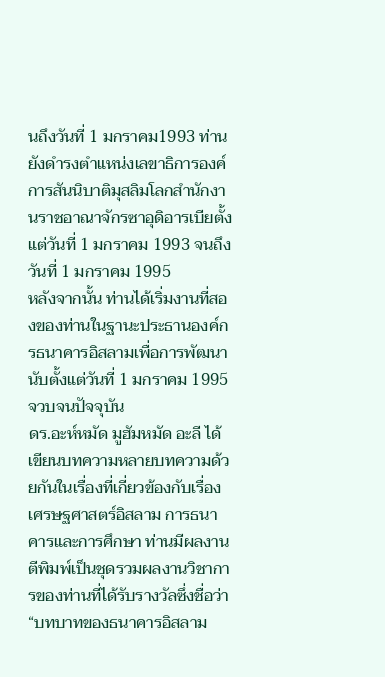นถึงวันที่ 1 มกราคม1993 ท่านยังดำรงตำแหน่งเลขาธิการองค์การสันนิบาติมุสลิมโลกสำนักงานราชอาณาจักรซาอุดิอารเบียตั้งแต่วันที่ 1 มกราคม 1993 จนถึง วันที่ 1 มกราคม 1995
หลังจากนั้น ท่านได้เริ่มงานที่สองของท่านในฐานะประธานองค์กรธนาคารอิสลามเพื่อการพัฒนานับตั้งแต่วันที่ 1 มกราคม 1995 จวบจนปัจจุบัน
ดร.อะห์หมัด มูฮัมหมัด อะลี ได้เขียนบทความหลายบทความด้วยกันในเรื่องที่เกี่ยวข้องกับเรื่องเศรษฐศาสตร์อิสลาม การธนาคารและการศึกษา ท่านมีผลงานตีพิมพ์เป็นชุดรวมผลงานวิชาการของท่านที่ได้รับรางวัลซึ่งชื่อว่า “บทบาทของธนาคารอิสลาม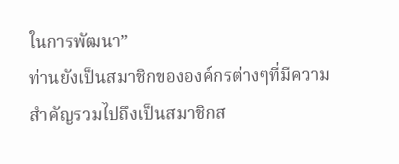ในการพัฒนา”
ท่านยังเป็นสมาชิกขององค์กรต่างๆที่มีความสำคัญรวมไปถึงเป็นสมาชิกส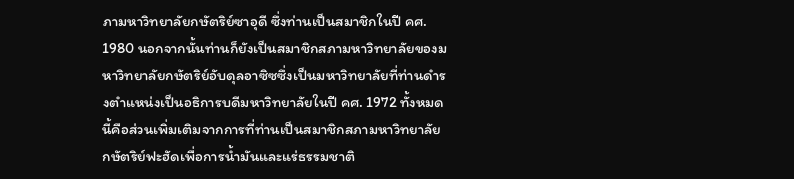ภามหาวิทยาลัยกษัตริย์ซาอุดี ซึ่งท่านเป็นสมาชิกในปี คศ. 1980 นอกจากนั้นท่านก็ยังเป็นสมาชิกสภามหาวิทยาลัยของมหาวิทยาลัยกษัตริย์อับดุลอาซิซซึ่งเป็นมหาวิทยาลัยที่ท่านดำรงตำแหน่งเป็นอธิการบดีมหาวิทยาลัยในปี คศ. 1972 ทั้งหมดนี้คือส่วนเพิ่มเติมจากการที่ท่านเป็นสมาชิกสภามหาวิทยาลัยกษัตริย์ฟะฮัดเพื่อการน้ำมันและแร่ธรรมชาติ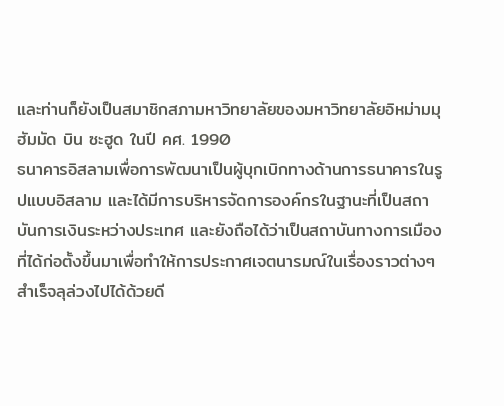และท่านก็ยังเป็นสมาชิกสภามหาวิทยาลัยของมหาวิทยาลัยอิหม่ามมุฮัมมัด บิน ซะฮูด ในปี คศ. 1990
ธนาคารอิสลามเพื่อการพัฒนาเป็นผู้บุกเบิกทางด้านการธนาคารในรูปแบบอิสลาม และได้มีการบริหารจัดการองค์กรในฐานะที่เป็นสถาบันการเงินระหว่างประเทศ และยังถือได้ว่าเป็นสถาบันทางการเมืองที่ได้ก่อตั้งขึ้นมาเพื่อทำให้การประกาศเจตนารมณ์ในเรื่องราวต่างๆสำเร็จลุล่วงไปได้ด้วยดี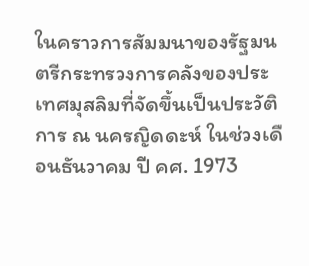ในคราวการสัมมนาของรัฐมนตรีกระทรวงการคลังของประเทศมุสลิมที่จัดขึ้นเป็นประวัติการ ณ นครญิดดะห์ ในช่วงเดือนธันวาคม ปี คศ. 1973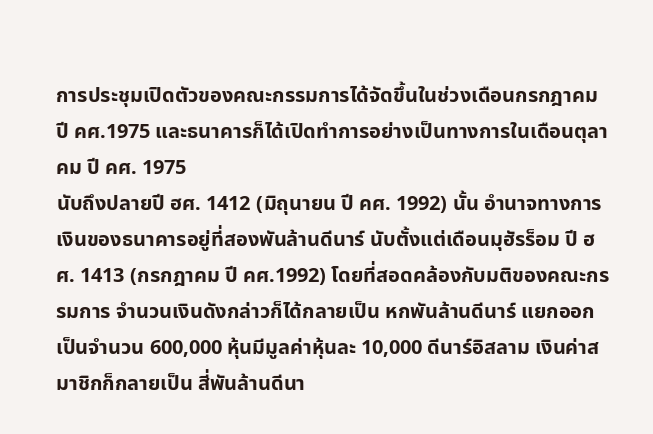การประชุมเปิดตัวของคณะกรรมการได้จัดขึ้นในช่วงเดือนกรกฎาคม ปี คศ.1975 และธนาคารก็ได้เปิดทำการอย่างเป็นทางการในเดือนตุลาคม ปี คศ. 1975
นับถึงปลายปี ฮศ. 1412 (มิถุนายน ปี คศ. 1992) นั้น อำนาจทางการเงินของธนาคารอยู่ที่สองพันล้านดีนาร์ นับตั้งแต่เดือนมุฮัรร็อม ปี ฮศ. 1413 (กรกฎาคม ปี คศ.1992) โดยที่สอดคล้องกับมติของคณะกรรมการ จำนวนเงินดังกล่าวก็ได้กลายเป็น หกพันล้านดีนาร์ แยกออกเป็นจำนวน 600,000 หุ้นมีมูลค่าหุ้นละ 10,000 ดีนาร์อิสลาม เงินค่าสมาชิกก็กลายเป็น สี่พันล้านดีนา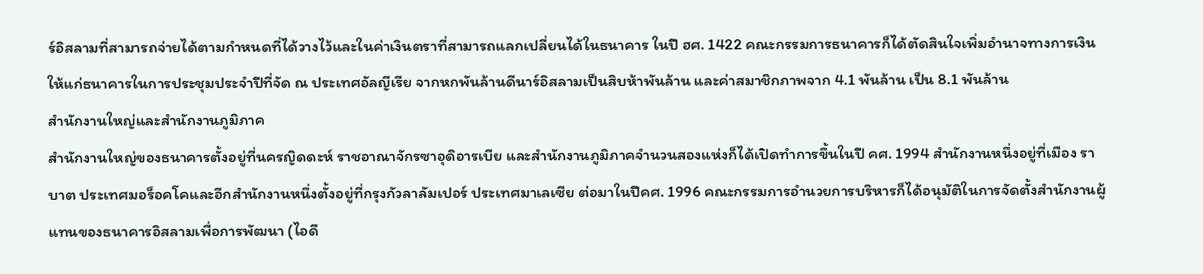ร์อิสลามที่สามารถจ่ายได้ตามกำหนดที่ได้วางไว้และในค่าเงินตราที่สามารถแลกเปลี่ยนได้ในธนาคาร ในปี ฮศ. 1422 คณะกรรมการธนาคารก็ได้ตัดสินใจเพิ่มอำนาจทางการเงินให้แก่ธนาคารในการประชุมประจำปีที่จัด ณ ประเทศอัลญีเรีย จากหกพันล้านดีนาร์อิสลามเป็นสิบห้าพันล้าน และค่าสมาชิกภาพจาก 4.1 พันล้าน เป็น 8.1 พันล้าน
สำนักงานใหญ่และสำนักงานภูมิภาค
สำนักงานใหญ่ของธนาคารตั้งอยู่ที่นครญิดดะห์ ราชอาณาจักรซาอุดิอารเบีย และสำนักงานภูมิภาคจำนวนสองแห่งก็ได้เปิดทำการขึ้นในปี คศ. 1994 สำนักงานหนึ่งอยู่ที่เมือง ราบาต ประเทศมอร็อคโคและอีกสำนักงานหนึ่งตั้งอยู่ที่กรุงกัวลาลัมเปอร์ ประเทศมาเลเซีย ต่อมาในปีคศ. 1996 คณะกรรมการอำนวยการบริหารก็ได้อนุมัติในการจัดตั้งสำนักงานผู้แทนของธนาคารอิสลามเพื่อการพัฒนา (ไอดี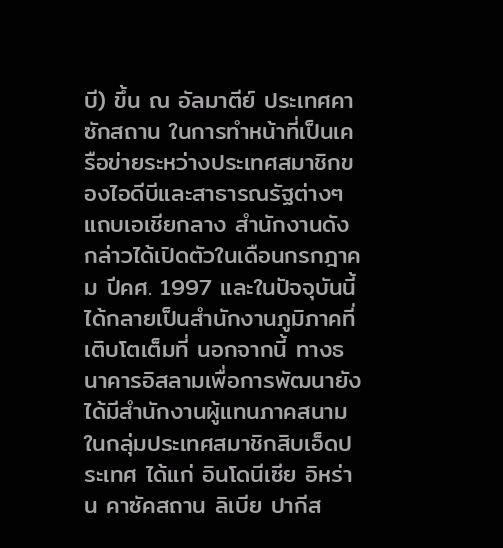บี) ขึ้น ณ อัลมาตีย์ ประเทศคาซักสถาน ในการทำหน้าที่เป็นเครือข่ายระหว่างประเทศสมาชิกของไอดีบีและสาธารณรัฐต่างๆแถบเอเชียกลาง สำนักงานดังกล่าวได้เปิดตัวในเดือนกรกฎาคม ปีคศ. 1997 และในปัจจุบันนี้ได้กลายเป็นสำนักงานภูมิภาคที่เติบโตเต็มที่ นอกจากนี้ ทางธนาคารอิสลามเพื่อการพัฒนายังได้มีสำนักงานผู้แทนภาคสนามในกลุ่มประเทศสมาชิกสิบเอ็ดประเทศ ได้แก่ อินโดนีเซีย อิหร่าน คาซัคสถาน ลิเบีย ปากีส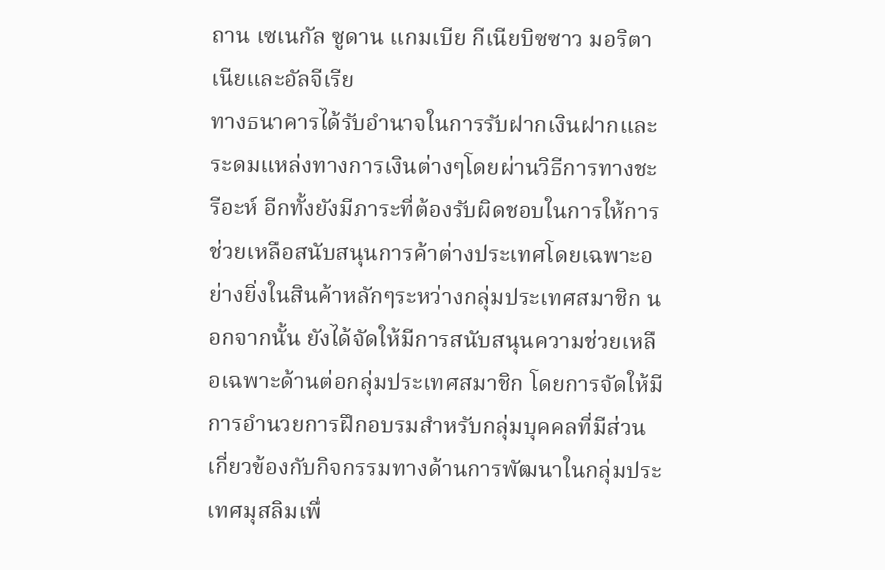ถาน เซเนกัล ซูดาน แกมเบีย กีเนียบิซซาว มอริตาเนียและอัลจีเรีย
ทางธนาคารได้รับอำนาจในการรับฝากเงินฝากและระดมแหล่งทางการเงินต่างๆโดยผ่านวิธีการทางชะรีอะห์ อีกทั้งยังมีภาระที่ต้องรับผิดชอบในการให้การช่วยเหลือสนับสนุนการค้าต่างประเทศโดยเฉพาะอย่างยิ่งในสินค้าหลักๆระหว่างกลุ่มประเทศสมาชิก นอกจากนั้น ยังได้จัดให้มีการสนับสนุนความช่วยเหลือเฉพาะด้านต่อกลุ่มประเทศสมาชิก โดยการจัดให้มีการอำนวยการฝึกอบรมสำหรับกลุ่มบุคคลที่มีส่วนเกี่ยวข้องกับกิจกรรมทางด้านการพัฒนาในกลุ่มประเทศมุสลิมเพื่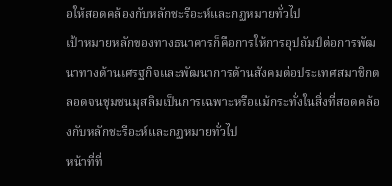อให้สอดคล้องกับหลักชะรีอะห์และกฏหมายทั่วไป
เป้าหมายหลักของทางธนาคารก็คือการให้การอุปถัมป์ต่อการพัฒนาทางด้านเศรฐกิจและพัฒนาการด้านสังคมต่อประเทศสมาชิกตลอดจนชุมชนมุสลิมเป็นการเฉพาะหรือแม้กระทั่งในสิ่งที่สอดคล้องกับหลักชะรีอะห์และกฏหมายทั่วไป
หน้าที่ที่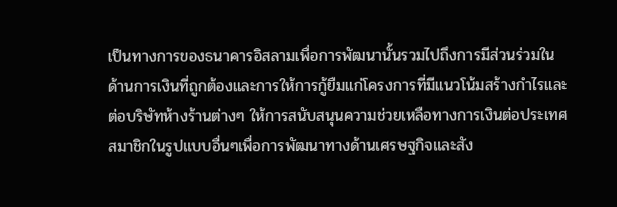เป็นทางการของธนาคารอิสลามเพื่อการพัฒนานั้นรวมไปถึงการมีส่วนร่วมในด้านการเงินที่ถูกต้องและการให้การกู้ยืมแก่โครงการที่มีแนวโน้มสร้างกำไรและต่อบริษัทห้างร้านต่างๆ ให้การสนับสนุนความช่วยเหลือทางการเงินต่อประเทศสมาชิกในรูปแบบอื่นๆเพื่อการพัฒนาทางด้านเศรษฐกิจและสัง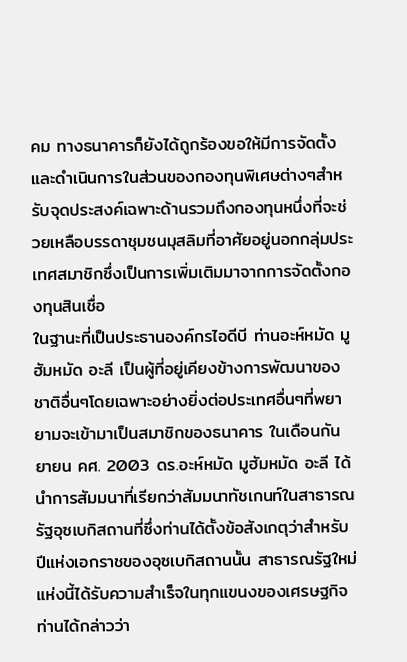คม ทางธนาคารก็ยังได้ถูกร้องขอให้มีการจัดตั้งและดำเนินการในส่วนของกองทุนพิเศษต่างๆสำหรับจุดประสงค์เฉพาะด้านรวมถึงกองทุนหนึ่งที่จะช่วยเหลือบรรดาชุมชนมุสลิมที่อาศัยอยู่นอกกลุ่มประเทศสมาชิกซึ่งเป็นการเพิ่มเติมมาจากการจัดตั้งกองทุนสินเชื่อ
ในฐานะที่เป็นประธานองค์กรไอดีบี ท่านอะห์หมัด มูฮัมหมัด อะลี เป็นผู้ที่อยู่เคียงข้างการพัฒนาของชาติอื่นๆโดยเฉพาะอย่างยิ่งต่อประเทศอื่นๆที่พยายามจะเข้ามาเป็นสมาชิกของธนาคาร ในเดือนกันยายน คศ. 2003 ดร.อะห์หมัด มูฮัมหมัด อะลี ได้นำการสัมมนาที่เรียกว่าสัมมนาทัชเกนท์ในสาธารณรัฐอุซเบกิสถานที่ซึ่งท่านได้ตั้งข้อสังเกตุว่าสำหรับปีแห่งเอกราชของอุซเบกิสถานนั้น สาธารณรัฐใหม่แห่งนี้ได้รับความสำเร็จในทุกแขนงของเศรษฐกิจ ท่านได้กล่าวว่า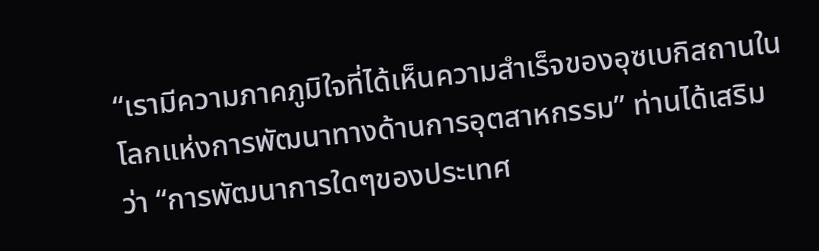“เรามีความภาคภูมิใจที่ได้เห็นความสำเร็จของอุซเบกิสถานในโลกแห่งการพัฒนาทางด้านการอุตสาหกรรม” ท่านได้เสริมว่า “การพัฒนาการใดๆของประเทศ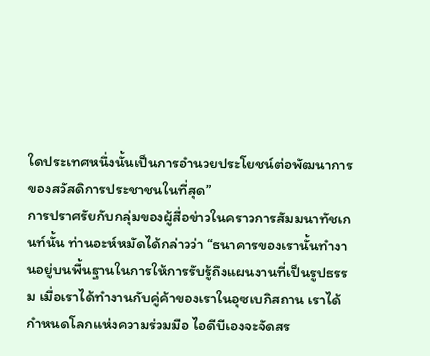ใดประเทศหนึ่งนั้นเป็นการอำนวยประโยชน์ต่อพัฒนาการของสวัสดิการประชาชนในที่สุด”
การปราศรัยกับกลุ่มของผู้สื่อข่าวในคราวการสัมมนาทัชเกนท์นั้น ท่านอะห์หมัดได้กล่าวว่า “ธนาคารของเรานั้นทำงานอยู่บนพื้นฐานในการให้การรับรู้ถึงแผนงานที่เป็นรูปธรรม เมื่อเราได้ทำงานกับคู่ค้าของเราในอุซเบกิสถาน เราได้กำหนดโลกแห่งความร่วมมือ ไอดีบีเองจะจัดสร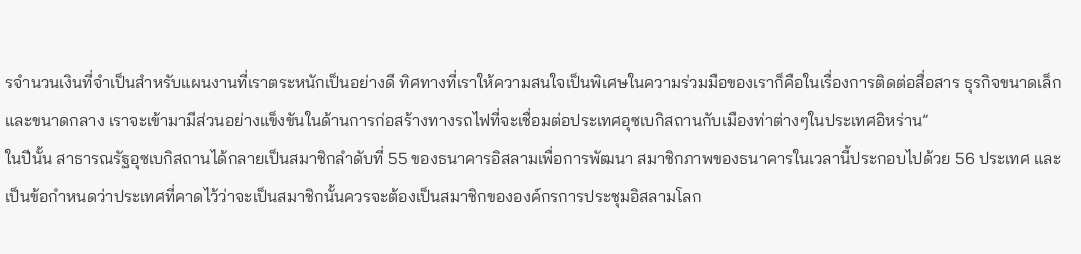รจำนวนเงินที่จำเป็นสำหรับแผนงานที่เราตระหนักเป็นอย่างดี ทิศทางที่เราให้ความสนใจเป็นพิเศษในความร่วมมือของเราก็คือในเรื่องการติดต่อสื่อสาร ธุรกิจขนาดเล็กและขนาดกลาง เราจะเข้ามามีส่วนอย่างแข็งขันในด้านการก่อสร้างทางรถไฟที่จะเชื่อมต่อประเทศอุซเบกิสถานกับเมืองท่าต่างๆในประเทศอิหร่าน”
ในปีนั้น สาธารณรัฐอุซเบกิสถานได้กลายเป็นสมาชิกลำดับที่ 55 ของธนาคารอิสลามเพื่อการพัฒนา สมาชิกภาพของธนาคารในเวลานี้ประกอบไปด้วย 56 ประเทศ และเป็นข้อกำหนดว่าประเทศที่คาดไว้ว่าจะเป็นสมาชิกนั้นควรจะต้องเป็นสมาชิกขององค์กรการประชุมอิสลามโลก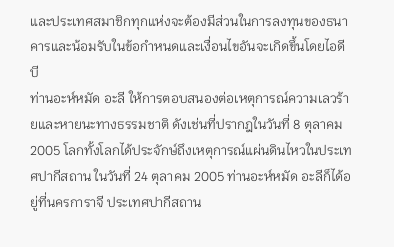และประเทศสมาชิกทุกแห่งจะต้องมีส่วนในการลงทุนของธนาคารและน้อมรับในข้อกำหนดและเงื่อนไขอันจะเกิดขึ้นโดยไอดีบี
ท่านอะห์หมัด อะลี ให้การตอบสนองต่อเหตุการณ์ความเลวร้ายและหายนะทางธรรมชาติ ดังเช่นที่ปรากฎในวันที่ 8 ตุลาคม 2005 โลกทั้งโลกได้ประจักษ์ถึงเหตุการณ์แผ่นดินไหวในประเทศปากีสถาน ในวันที่ 24 ตุลาคม 2005 ท่านอะห์หมัด อะลีก็ได้อยู่ที่นครการาจี ประเทศปากีสถาน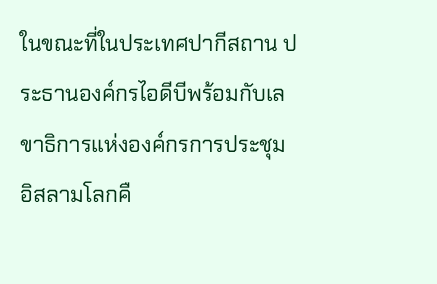ในขณะที่ในประเทศปากีสถาน ประธานองค์กรไอดีบีพร้อมกับเลขาธิการแห่งองค์กรการประชุมอิสลามโลกคื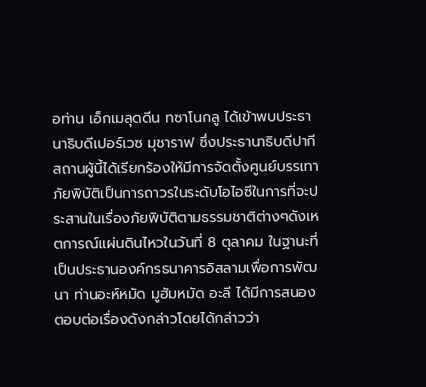อท่าน เอ็กเมลุดดีน ทซาโนกลู ได้เข้าพบประธานาธิบดีเปอร์เวซ มุชาราฟ ซึ่งประธานาธิบดีปากีสถานผู้นี้ได้เรียกร้องให้มีการจัดตั้งศูนย์บรรเทาภัยพิบัติเป็นการถาวรในระดับโอไอซีในการที่จะประสานในเรื่องภัยพิบัติตามธรรมชาติต่างๆดังเหตการณ์แผ่นดินไหวในวันที่ 8 ตุลาคม ในฐานะที่เป็นประธานองค์กรธนาคารอิสลามเพื่อการพัฒนา ท่านอะห์หมัด มูฮัมหมัด อะลี ได้มีการสนองตอบต่อเรื่องดังกล่าวโดยได้กล่าวว่า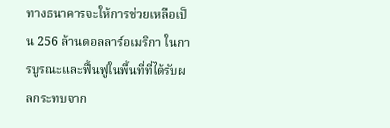ทางธนาคารจะให้การช่วยเหลือเป็น 256 ล้านดอลลาร์อเมริกา ในการบูรณะและฟื้นฟูในพื้นที่ที่ได้รับผลกระทบจาก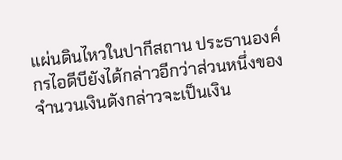แผ่นดินไหวในปากีสถาน ประธานองค์กรไอดีบียังได้กล่าวอีกว่าส่วนหนึ่งของจำนวนเงินดังกล่าวจะเป็นเงิน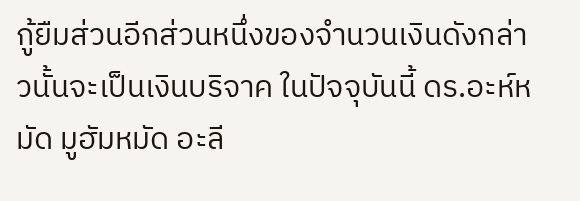กู้ยืมส่วนอีกส่วนหนึ่งของจำนวนเงินดังกล่าวนั้นจะเป็นเงินบริจาค ในปัจจุบันนี้ ดร.อะห์หมัด มูฮัมหมัด อะลี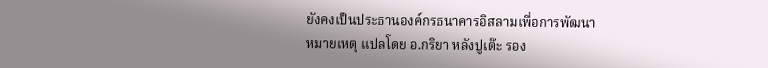ยังคงเป็นประธานองค์กรธนาคารอิสลามเพื่อการพัฒนา
หมายเหตุ แปลโดย อ.กริยา หลังปูเต๊ะ รอง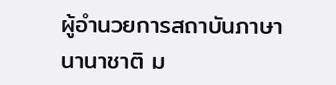ผู้อำนวยการสถาบันภาษานานาชาติ ม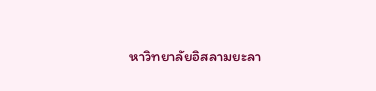หาวิทยาลัยอิสลามยะลา